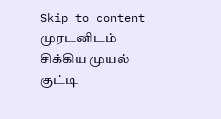Skip to content
முரடனிடம் சிக்கிய முயல் குட்டி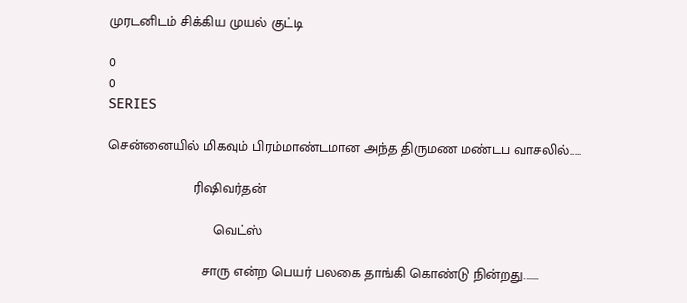முரடனிடம் சிக்கிய முயல் குட்டி

0
0
SERIES

சென்னையில் மிகவும் பிரம்மாண்டமான அந்த திருமண மண்டப வாசலில்.....

                      ரிஷிவர்தன்

                           வெட்ஸ்

                        சாரு என்ற பெயர் பலகை தாங்கி கொண்டு நின்றது.......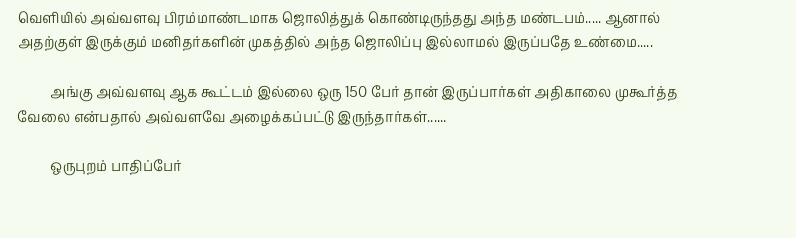வெளியில் அவ்வளவு பிரம்மாண்டமாக ஜொலித்துக் கொண்டிருந்தது அந்த மண்டபம்..... ஆனால் அதற்குள் இருக்கும் மனிதர்களின் முகத்தில் அந்த ஜொலிப்பு இல்லாமல் இருப்பதே உண்மை.....

          அங்கு அவ்வளவு ஆக கூட்டம் இல்லை ஒரு 150 பேர் தான் இருப்பார்கள் அதிகாலை முகூர்த்த வேலை என்பதால் அவ்வளவே அழைக்கப்பட்டு இருந்தார்கள்......

          ஒருபுறம் பாதிப்பேர்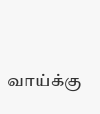வாய்க்கு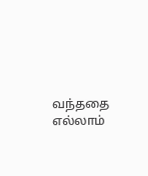வந்ததை எல்லாம்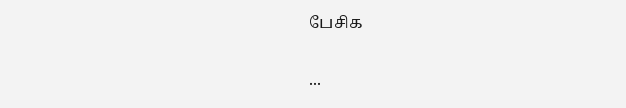பேசிக

...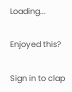Loading...

Enjoyed this?

Sign in to clap